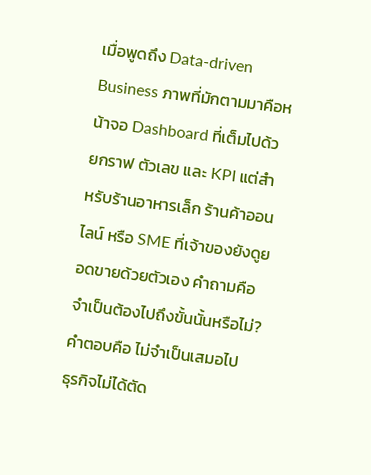เมื่อพูดถึง Data-driven Business ภาพที่มักตามมาคือหน้าจอ Dashboard ที่เต็มไปด้วยกราฟ ตัวเลข และ KPI แต่สำหรับร้านอาหารเล็ก ร้านค้าออนไลน์ หรือ SME ที่เจ้าของยังดูยอดขายด้วยตัวเอง คำถามคือ จำเป็นต้องไปถึงขั้นนั้นหรือไม่?
คำตอบคือ ไม่จำเป็นเสมอไป
ธุรกิจไม่ได้ตัด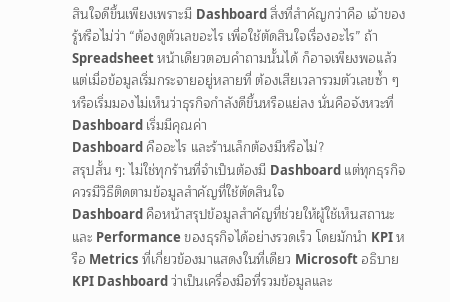สินใจดีขึ้นเพียงเพราะมี Dashboard สิ่งที่สำคัญกว่าคือ เจ้าของรู้หรือไม่ว่า “ต้องดูตัวเลขอะไร เพื่อใช้ตัดสินใจเรื่องอะไร” ถ้า Spreadsheet หน้าเดียวตอบคำถามนั้นได้ ก็อาจเพียงพอแล้ว แต่เมื่อข้อมูลเริ่มกระจายอยู่หลายที่ ต้องเสียเวลารวมตัวเลขซ้ำ ๆ หรือเริ่มมองไม่เห็นว่าธุรกิจกำลังดีขึ้นหรือแย่ลง นั่นคือจังหวะที่ Dashboard เริ่มมีคุณค่า
Dashboard คืออะไร และร้านเล็กต้องมีหรือไม่?
สรุปสั้น ๆ: ไม่ใช่ทุกร้านที่จำเป็นต้องมี Dashboard แต่ทุกธุรกิจควรมีวิธีติดตามข้อมูลสำคัญที่ใช้ตัดสินใจ
Dashboard คือหน้าสรุปข้อมูลสำคัญที่ช่วยให้ผู้ใช้เห็นสถานะและ Performance ของธุรกิจได้อย่างรวดเร็ว โดยมักนำ KPI หรือ Metrics ที่เกี่ยวข้องมาแสดงในที่เดียว Microsoft อธิบาย KPI Dashboard ว่าเป็นเครื่องมือที่รวมข้อมูลและ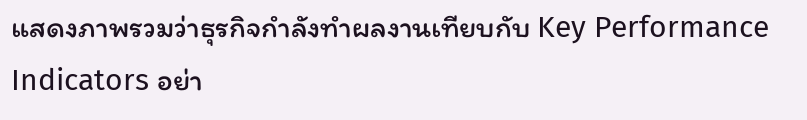แสดงภาพรวมว่าธุรกิจกำลังทำผลงานเทียบกับ Key Performance Indicators อย่า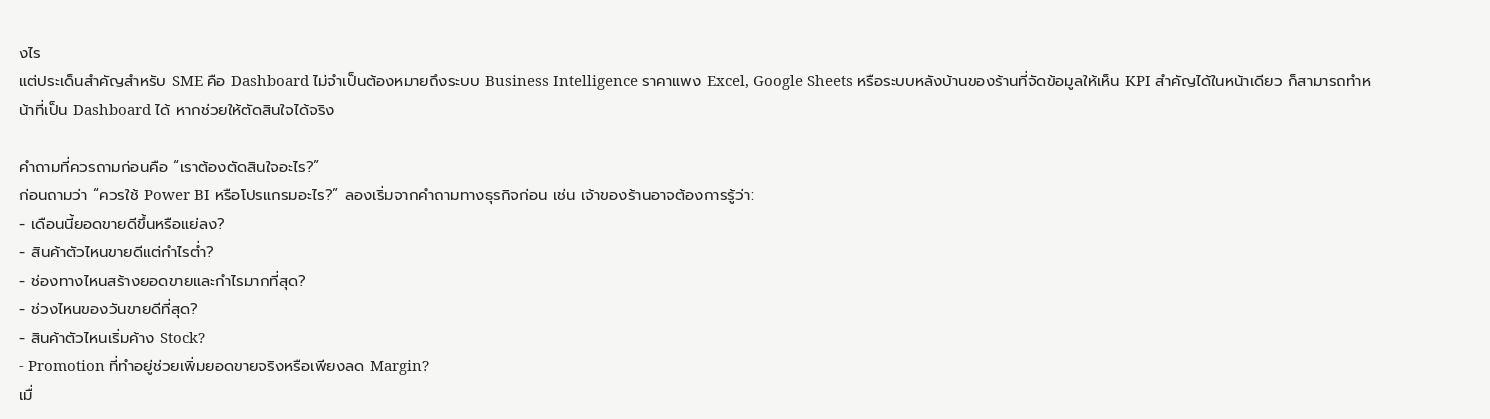งไร
แต่ประเด็นสำคัญสำหรับ SME คือ Dashboard ไม่จำเป็นต้องหมายถึงระบบ Business Intelligence ราคาแพง Excel, Google Sheets หรือระบบหลังบ้านของร้านที่จัดข้อมูลให้เห็น KPI สำคัญได้ในหน้าเดียว ก็สามารถทำหน้าที่เป็น Dashboard ได้ หากช่วยให้ตัดสินใจได้จริง

คำถามที่ควรถามก่อนคือ “เราต้องตัดสินใจอะไร?”
ก่อนถามว่า “ควรใช้ Power BI หรือโปรแกรมอะไร?” ลองเริ่มจากคำถามทางธุรกิจก่อน เช่น เจ้าของร้านอาจต้องการรู้ว่า:
- เดือนนี้ยอดขายดีขึ้นหรือแย่ลง?
- สินค้าตัวไหนขายดีแต่กำไรต่ำ?
- ช่องทางไหนสร้างยอดขายและกำไรมากที่สุด?
- ช่วงไหนของวันขายดีที่สุด?
- สินค้าตัวไหนเริ่มค้าง Stock?
- Promotion ที่ทำอยู่ช่วยเพิ่มยอดขายจริงหรือเพียงลด Margin?
เมื่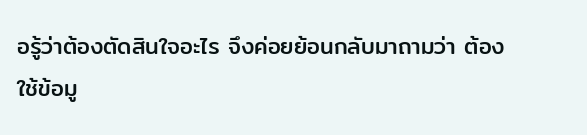อรู้ว่าต้องตัดสินใจอะไร จึงค่อยย้อนกลับมาถามว่า ต้องใช้ข้อมู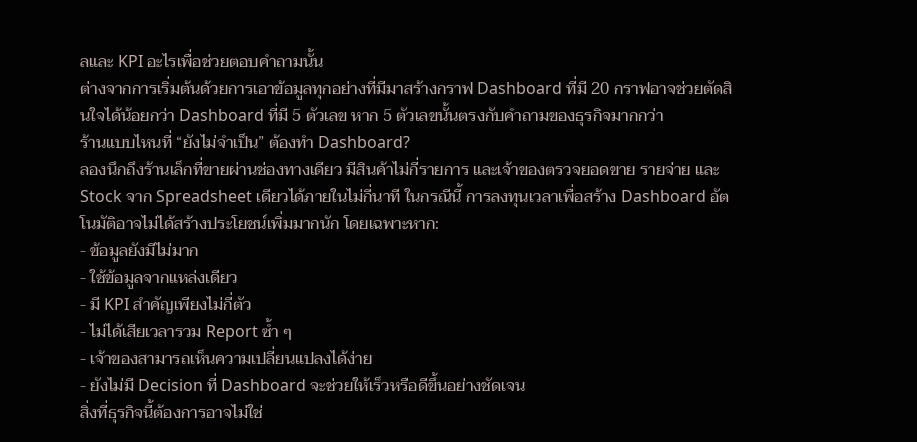ลและ KPI อะไรเพื่อช่วยตอบคำถามนั้น
ต่างจากการเริ่มต้นด้วยการเอาข้อมูลทุกอย่างที่มีมาสร้างกราฟ Dashboard ที่มี 20 กราฟอาจช่วยตัดสินใจได้น้อยกว่า Dashboard ที่มี 5 ตัวเลข หาก 5 ตัวเลขนั้นตรงกับคำถามของธุรกิจมากกว่า
ร้านแบบไหนที่ “ยังไม่จำเป็น” ต้องทำ Dashboard?
ลองนึกถึงร้านเล็กที่ขายผ่านช่องทางเดียว มีสินค้าไม่กี่รายการ และเจ้าของตรวจยอดขาย รายจ่าย และ Stock จาก Spreadsheet เดียวได้ภายในไม่กี่นาที ในกรณีนี้ การลงทุนเวลาเพื่อสร้าง Dashboard อัตโนมัติอาจไม่ได้สร้างประโยชน์เพิ่มมากนัก โดยเฉพาะหาก:
- ข้อมูลยังมีไม่มาก
- ใช้ข้อมูลจากแหล่งเดียว
- มี KPI สำคัญเพียงไม่กี่ตัว
- ไม่ได้เสียเวลารวม Report ซ้ำ ๆ
- เจ้าของสามารถเห็นความเปลี่ยนแปลงได้ง่าย
- ยังไม่มี Decision ที่ Dashboard จะช่วยให้เร็วหรือดีขึ้นอย่างชัดเจน
สิ่งที่ธุรกิจนี้ต้องการอาจไม่ใช่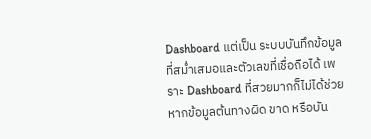Dashboard แต่เป็น ระบบบันทึกข้อมูลที่สม่ำเสมอและตัวเลขที่เชื่อถือได้ เพราะ Dashboard ที่สวยมากก็ไม่ได้ช่วย หากข้อมูลต้นทางผิด ขาด หรือบัน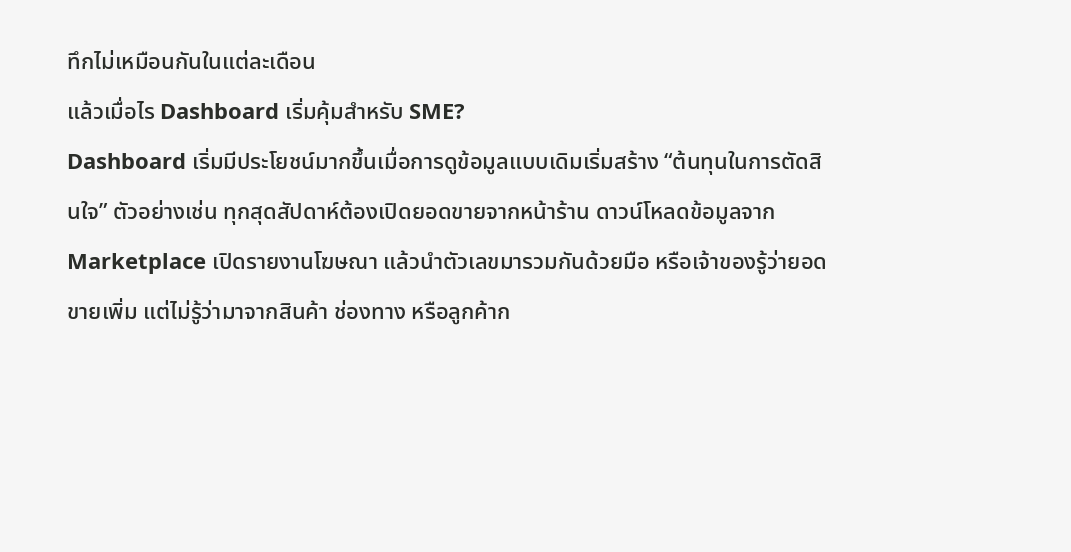ทึกไม่เหมือนกันในแต่ละเดือน
แล้วเมื่อไร Dashboard เริ่มคุ้มสำหรับ SME?
Dashboard เริ่มมีประโยชน์มากขึ้นเมื่อการดูข้อมูลแบบเดิมเริ่มสร้าง “ต้นทุนในการตัดสินใจ” ตัวอย่างเช่น ทุกสุดสัปดาห์ต้องเปิดยอดขายจากหน้าร้าน ดาวน์โหลดข้อมูลจาก Marketplace เปิดรายงานโฆษณา แล้วนำตัวเลขมารวมกันด้วยมือ หรือเจ้าของรู้ว่ายอดขายเพิ่ม แต่ไม่รู้ว่ามาจากสินค้า ช่องทาง หรือลูกค้าก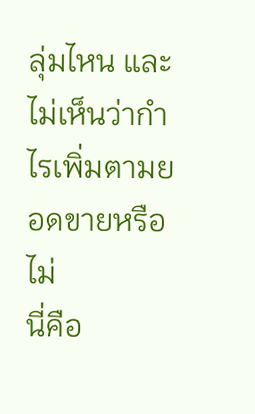ลุ่มไหน และไม่เห็นว่ากำไรเพิ่มตามยอดขายหรือไม่
นี่คือ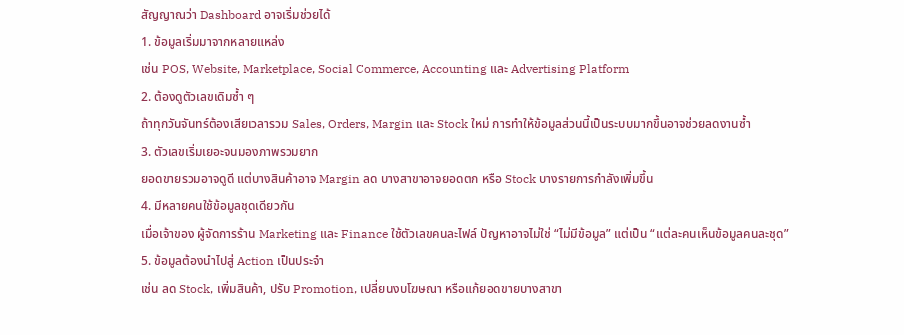สัญญาณว่า Dashboard อาจเริ่มช่วยได้
1. ข้อมูลเริ่มมาจากหลายแหล่ง
เช่น POS, Website, Marketplace, Social Commerce, Accounting และ Advertising Platform
2. ต้องดูตัวเลขเดิมซ้ำ ๆ
ถ้าทุกวันจันทร์ต้องเสียเวลารวม Sales, Orders, Margin และ Stock ใหม่ การทำให้ข้อมูลส่วนนี้เป็นระบบมากขึ้นอาจช่วยลดงานซ้ำ
3. ตัวเลขเริ่มเยอะจนมองภาพรวมยาก
ยอดขายรวมอาจดูดี แต่บางสินค้าอาจ Margin ลด บางสาขาอาจยอดตก หรือ Stock บางรายการกำลังเพิ่มขึ้น
4. มีหลายคนใช้ข้อมูลชุดเดียวกัน
เมื่อเจ้าของ ผู้จัดการร้าน Marketing และ Finance ใช้ตัวเลขคนละไฟล์ ปัญหาอาจไม่ใช่ “ไม่มีข้อมูล” แต่เป็น “แต่ละคนเห็นข้อมูลคนละชุด”
5. ข้อมูลต้องนำไปสู่ Action เป็นประจำ
เช่น ลด Stock, เพิ่มสินค้า, ปรับ Promotion, เปลี่ยนงบโฆษณา หรือแก้ยอดขายบางสาขา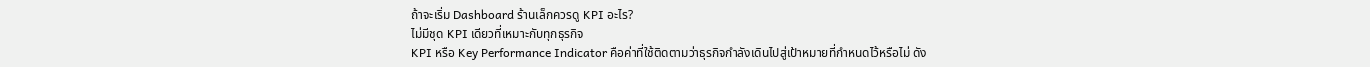ถ้าจะเริ่ม Dashboard ร้านเล็กควรดู KPI อะไร?
ไม่มีชุด KPI เดียวที่เหมาะกับทุกธุรกิจ
KPI หรือ Key Performance Indicator คือค่าที่ใช้ติดตามว่าธุรกิจกำลังเดินไปสู่เป้าหมายที่กำหนดไว้หรือไม่ ดัง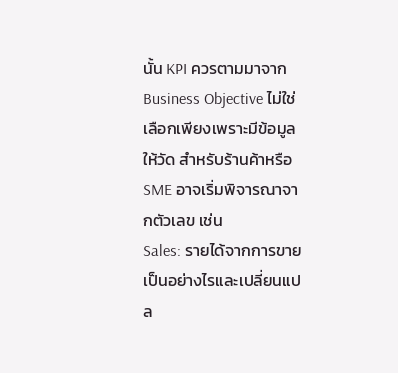นั้น KPI ควรตามมาจาก Business Objective ไม่ใช่เลือกเพียงเพราะมีข้อมูลให้วัด สำหรับร้านค้าหรือ SME อาจเริ่มพิจารณาจากตัวเลข เช่น
Sales: รายได้จากการขายเป็นอย่างไรและเปลี่ยนแปล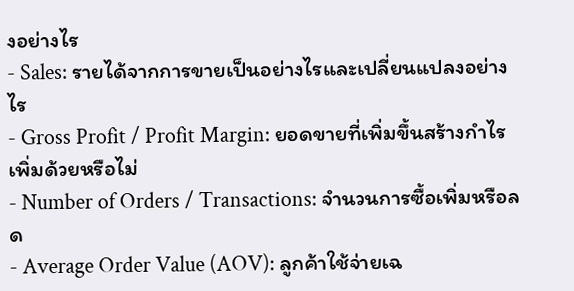งอย่างไร
- Sales: รายได้จากการขายเป็นอย่างไรและเปลี่ยนแปลงอย่างไร
- Gross Profit / Profit Margin: ยอดขายที่เพิ่มขึ้นสร้างกำไรเพิ่มด้วยหรือไม่
- Number of Orders / Transactions: จำนวนการซื้อเพิ่มหรือลด
- Average Order Value (AOV): ลูกค้าใช้จ่ายเฉ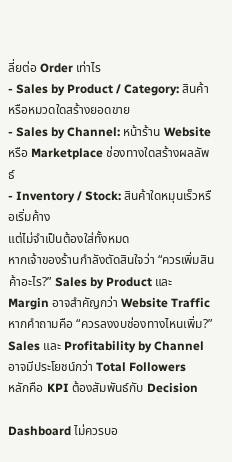ลี่ยต่อ Order เท่าไร
- Sales by Product / Category: สินค้าหรือหมวดใดสร้างยอดขาย
- Sales by Channel: หน้าร้าน Website หรือ Marketplace ช่องทางใดสร้างผลลัพธ์
- Inventory / Stock: สินค้าใดหมุนเร็วหรือเริ่มค้าง
แต่ไม่จำเป็นต้องใส่ทั้งหมด
หากเจ้าของร้านกำลังตัดสินใจว่า “ควรเพิ่มสินค้าอะไร?” Sales by Product และ Margin อาจสำคัญกว่า Website Traffic
หากคำถามคือ “ควรลงงบช่องทางไหนเพิ่ม?” Sales และ Profitability by Channel อาจมีประโยชน์กว่า Total Followers
หลักคือ KPI ต้องสัมพันธ์กับ Decision

Dashboard ไม่ควรบอ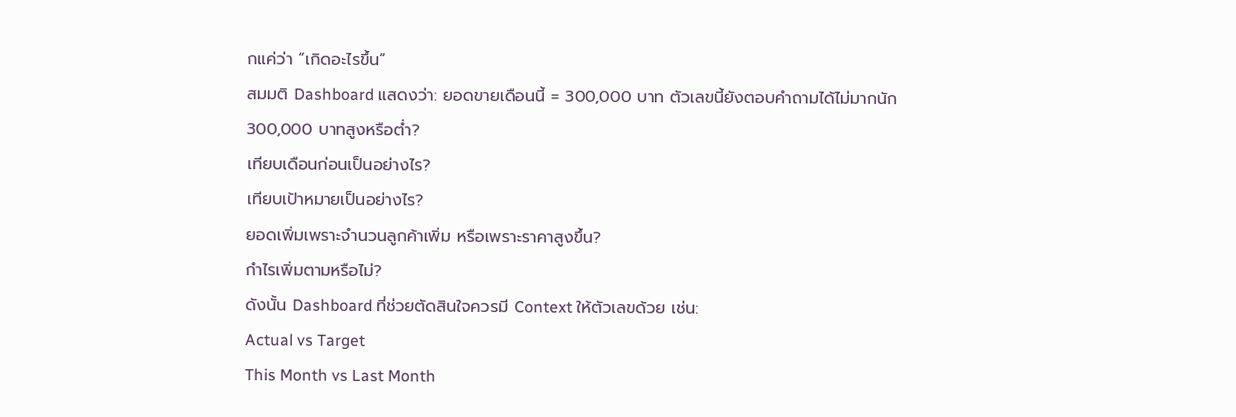กแค่ว่า “เกิดอะไรขึ้น”
สมมติ Dashboard แสดงว่า: ยอดขายเดือนนี้ = 300,000 บาท ตัวเลขนี้ยังตอบคำถามได้ไม่มากนัก
300,000 บาทสูงหรือต่ำ?
เทียบเดือนก่อนเป็นอย่างไร?
เทียบเป้าหมายเป็นอย่างไร?
ยอดเพิ่มเพราะจำนวนลูกค้าเพิ่ม หรือเพราะราคาสูงขึ้น?
กำไรเพิ่มตามหรือไม่?
ดังนั้น Dashboard ที่ช่วยตัดสินใจควรมี Context ให้ตัวเลขด้วย เช่น:
Actual vs Target
This Month vs Last Month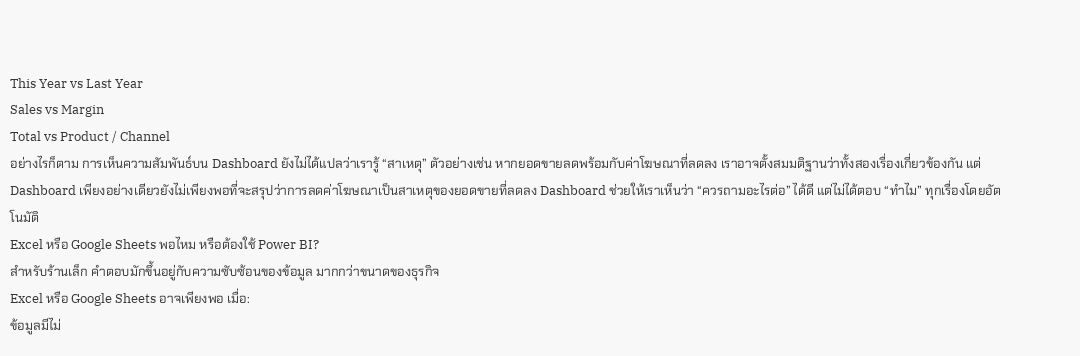This Year vs Last Year
Sales vs Margin
Total vs Product / Channel
อย่างไรก็ตาม การเห็นความสัมพันธ์บน Dashboard ยังไม่ได้แปลว่าเรารู้ “สาเหตุ” ตัวอย่างเช่น หากยอดขายลดพร้อมกับค่าโฆษณาที่ลดลง เราอาจตั้งสมมติฐานว่าทั้งสองเรื่องเกี่ยวข้องกัน แต่ Dashboard เพียงอย่างเดียวยังไม่เพียงพอที่จะสรุปว่าการลดค่าโฆษณาเป็นสาเหตุของยอดขายที่ลดลง Dashboard ช่วยให้เราเห็นว่า “ควรถามอะไรต่อ” ได้ดี แต่ไม่ได้ตอบ “ทำไม” ทุกเรื่องโดยอัตโนมัติ
Excel หรือ Google Sheets พอไหม หรือต้องใช้ Power BI?
สำหรับร้านเล็ก คำตอบมักขึ้นอยู่กับความซับซ้อนของข้อมูล มากกว่าขนาดของธุรกิจ
Excel หรือ Google Sheets อาจเพียงพอ เมื่อ:
ข้อมูลมีไม่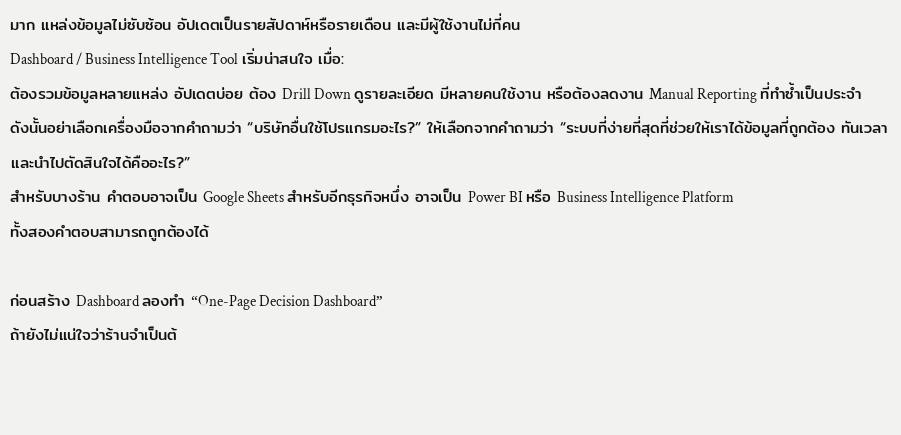มาก แหล่งข้อมูลไม่ซับซ้อน อัปเดตเป็นรายสัปดาห์หรือรายเดือน และมีผู้ใช้งานไม่กี่คน
Dashboard / Business Intelligence Tool เริ่มน่าสนใจ เมื่อ:
ต้องรวมข้อมูลหลายแหล่ง อัปเดตบ่อย ต้อง Drill Down ดูรายละเอียด มีหลายคนใช้งาน หรือต้องลดงาน Manual Reporting ที่ทำซ้ำเป็นประจำ
ดังนั้นอย่าเลือกเครื่องมือจากคำถามว่า “บริษัทอื่นใช้โปรแกรมอะไร?” ให้เลือกจากคำถามว่า “ระบบที่ง่ายที่สุดที่ช่วยให้เราได้ข้อมูลที่ถูกต้อง ทันเวลา และนำไปตัดสินใจได้คืออะไร?”
สำหรับบางร้าน คำตอบอาจเป็น Google Sheets สำหรับอีกธุรกิจหนึ่ง อาจเป็น Power BI หรือ Business Intelligence Platform
ทั้งสองคำตอบสามารถถูกต้องได้

ก่อนสร้าง Dashboard ลองทำ “One-Page Decision Dashboard”
ถ้ายังไม่แน่ใจว่าร้านจำเป็นต้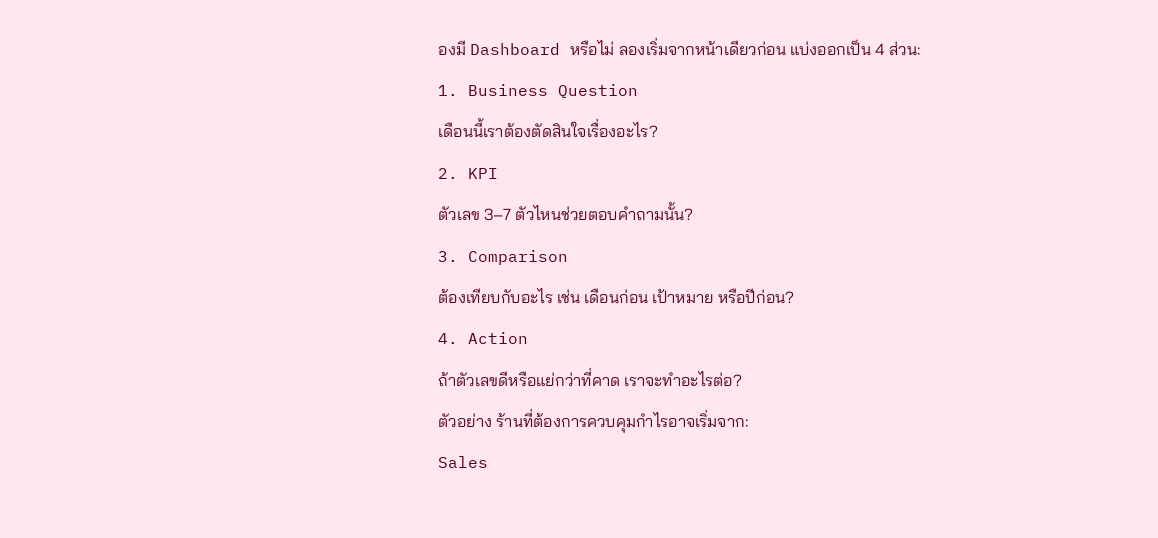องมี Dashboard หรือไม่ ลองเริ่มจากหน้าเดียวก่อน แบ่งออกเป็น 4 ส่วน:
1. Business Question
เดือนนี้เราต้องตัดสินใจเรื่องอะไร?
2. KPI
ตัวเลข 3–7 ตัวไหนช่วยตอบคำถามนั้น?
3. Comparison
ต้องเทียบกับอะไร เช่น เดือนก่อน เป้าหมาย หรือปีก่อน?
4. Action
ถ้าตัวเลขดีหรือแย่กว่าที่คาด เราจะทำอะไรต่อ?
ตัวอย่าง ร้านที่ต้องการควบคุมกำไรอาจเริ่มจาก:
Sales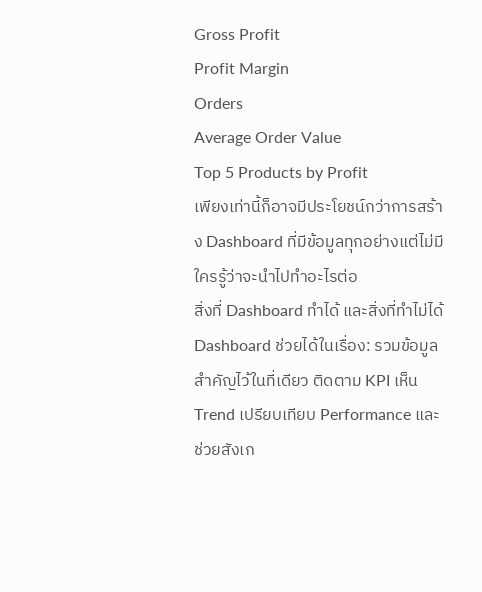Gross Profit
Profit Margin
Orders
Average Order Value
Top 5 Products by Profit
เพียงเท่านี้ก็อาจมีประโยชน์กว่าการสร้าง Dashboard ที่มีข้อมูลทุกอย่างแต่ไม่มีใครรู้ว่าจะนำไปทำอะไรต่อ
สิ่งที่ Dashboard ทำได้ และสิ่งที่ทำไม่ได้
Dashboard ช่วยได้ในเรื่อง: รวมข้อมูลสำคัญไว้ในที่เดียว ติดตาม KPI เห็น Trend เปรียบเทียบ Performance และช่วยสังเก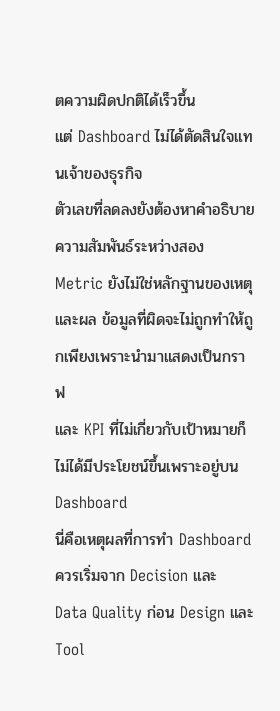ตความผิดปกติได้เร็วขึ้น
แต่ Dashboard ไม่ได้ตัดสินใจแทนเจ้าของธุรกิจ
ตัวเลขที่ลดลงยังต้องหาคำอธิบาย ความสัมพันธ์ระหว่างสอง Metric ยังไม่ใช่หลักฐานของเหตุและผล ข้อมูลที่ผิดจะไม่ถูกทำให้ถูกเพียงเพราะนำมาแสดงเป็นกราฟ
และ KPI ที่ไม่เกี่ยวกับเป้าหมายก็ไม่ได้มีประโยชน์ขึ้นเพราะอยู่บน Dashboard
นี่คือเหตุผลที่การทำ Dashboard ควรเริ่มจาก Decision และ Data Quality ก่อน Design และ Tool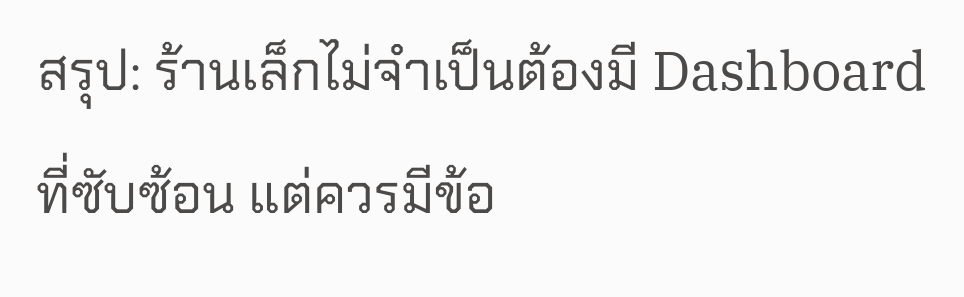สรุป: ร้านเล็กไม่จำเป็นต้องมี Dashboard ที่ซับซ้อน แต่ควรมีข้อ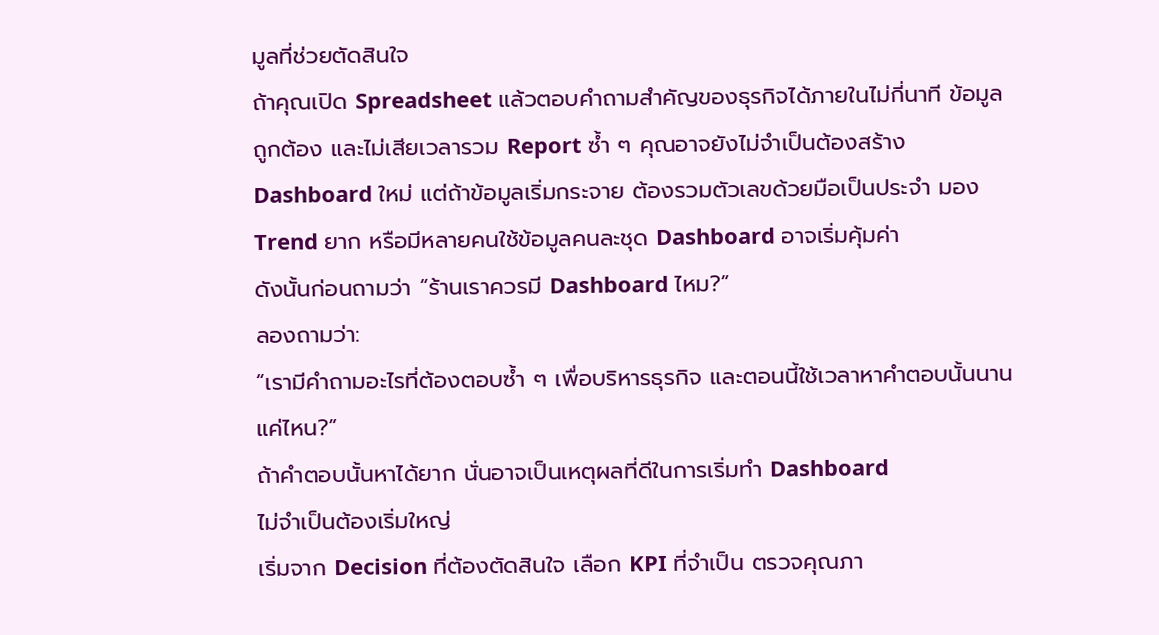มูลที่ช่วยตัดสินใจ
ถ้าคุณเปิด Spreadsheet แล้วตอบคำถามสำคัญของธุรกิจได้ภายในไม่กี่นาที ข้อมูลถูกต้อง และไม่เสียเวลารวม Report ซ้ำ ๆ คุณอาจยังไม่จำเป็นต้องสร้าง Dashboard ใหม่ แต่ถ้าข้อมูลเริ่มกระจาย ต้องรวมตัวเลขด้วยมือเป็นประจำ มอง Trend ยาก หรือมีหลายคนใช้ข้อมูลคนละชุด Dashboard อาจเริ่มคุ้มค่า
ดังนั้นก่อนถามว่า “ร้านเราควรมี Dashboard ไหม?”
ลองถามว่า:
“เรามีคำถามอะไรที่ต้องตอบซ้ำ ๆ เพื่อบริหารธุรกิจ และตอนนี้ใช้เวลาหาคำตอบนั้นนานแค่ไหน?”
ถ้าคำตอบนั้นหาได้ยาก นั่นอาจเป็นเหตุผลที่ดีในการเริ่มทำ Dashboard
ไม่จำเป็นต้องเริ่มใหญ่
เริ่มจาก Decision ที่ต้องตัดสินใจ เลือก KPI ที่จำเป็น ตรวจคุณภา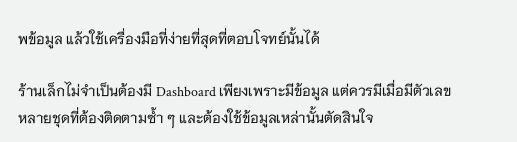พข้อมูล แล้วใช้เครื่องมือที่ง่ายที่สุดที่ตอบโจทย์นั้นได้

ร้านเล็กไม่จำเป็นต้องมี Dashboard เพียงเพราะมีข้อมูล แต่ควรมีเมื่อมีตัวเลขหลายชุดที่ต้องติดตามซ้ำ ๆ และต้องใช้ข้อมูลเหล่านั้นตัดสินใจ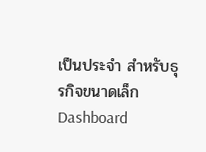เป็นประจำ สำหรับธุรกิจขนาดเล็ก Dashboard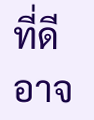ที่ดีอาจ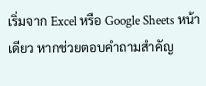เริ่มจาก Excel หรือ Google Sheets หน้าเดียว หากช่วยตอบคำถามสำคัญ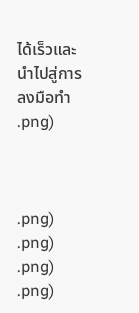ได้เร็วและนำไปสู่การลงมือทำ
.png)



.png)
.png)
.png)
.png)